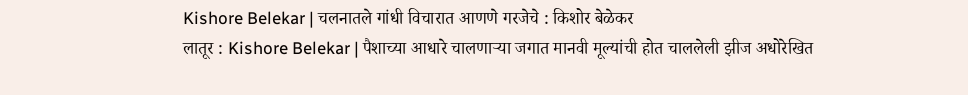Kishore Belekar | चलनातले गांधी विचारात आणणे गरजेचे : किशोर बेळेकर
लातूर : Kishore Belekar | पैशाच्या आधारे चालणाऱ्या जगात मानवी मूल्यांची होत चाललेली झीज अधोरेखित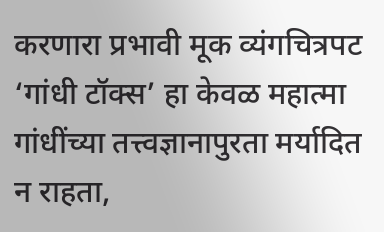करणारा प्रभावी मूक व्यंगचित्रपट ‘गांधी टॉक्स’ हा केवळ महात्मा गांधींच्या तत्त्वज्ञानापुरता मर्यादित न राहता,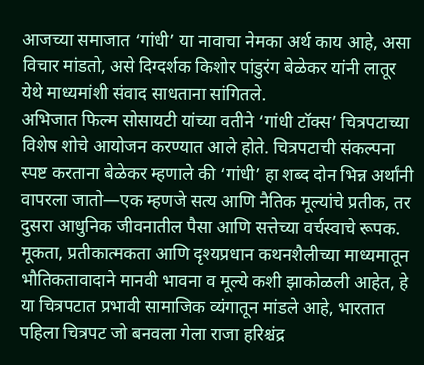आजच्या समाजात ‘गांधी’ या नावाचा नेमका अर्थ काय आहे, असा विचार मांडतो, असे दिग्दर्शक किशोर पांडुरंग बेळेकर यांनी लातूर येथे माध्यमांशी संवाद साधताना सांगितले.
अभिजात फिल्म सोसायटी यांच्या वतीने ‘गांधी टॉक्स’ चित्रपटाच्या विशेष शोचे आयोजन करण्यात आले होते. चित्रपटाची संकल्पना स्पष्ट करताना बेळेकर म्हणाले की ‘गांधी’ हा शब्द दोन भिन्न अर्थांनी वापरला जातो—एक म्हणजे सत्य आणि नैतिक मूल्यांचे प्रतीक, तर दुसरा आधुनिक जीवनातील पैसा आणि सत्तेच्या वर्चस्वाचे रूपक. मूकता, प्रतीकात्मकता आणि दृश्यप्रधान कथनशैलीच्या माध्यमातून भौतिकतावादाने मानवी भावना व मूल्ये कशी झाकोळली आहेत, हे या चित्रपटात प्रभावी सामाजिक व्यंगातून मांडले आहे, भारतात पहिला चित्रपट जो बनवला गेला राजा हरिश्चंद्र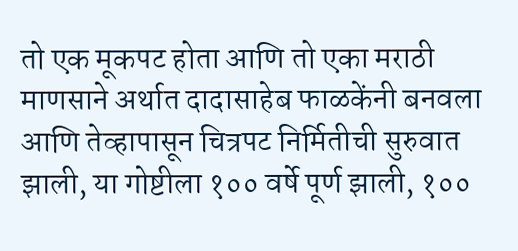तो एक मूकपट होता आणि तो एका मराठी माणसाने अर्थात दादासाहेब फाळकेंनी बनवला आणि तेव्हापासून चित्रपट निर्मितीची सुरुवात झाली, या गोष्टीला १०० वर्षे पूर्ण झाली, १००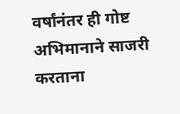वर्षांनंतर ही गोष्ट अभिमानाने साजरी करताना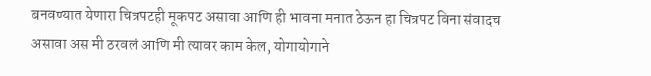बनवण्यात येणारा चित्रपटही मूकपट असावा आणि ही भावना मनात ठेऊन हा चित्रपट विना संवादच असावा अस मी ठरवलं आणि मी त्यावर काम केल, योगायोगाने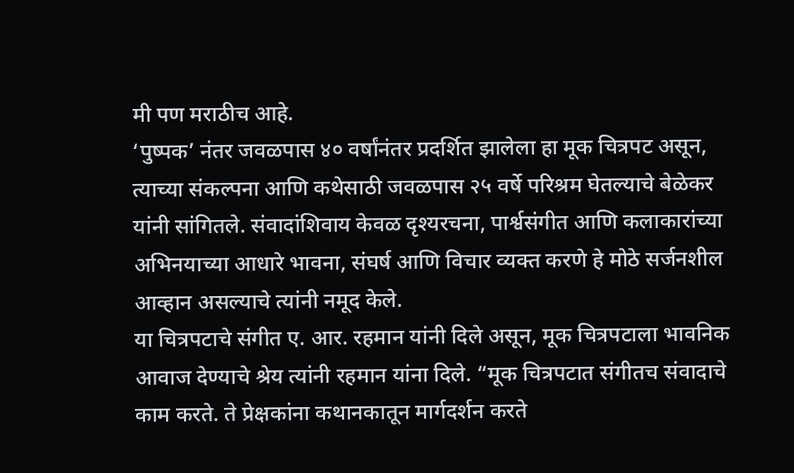मी पण मराठीच आहे.
‘पुष्पक’ नंतर जवळपास ४० वर्षांनंतर प्रदर्शित झालेला हा मूक चित्रपट असून, त्याच्या संकल्पना आणि कथेसाठी जवळपास २५ वर्षे परिश्रम घेतल्याचे बेळेकर यांनी सांगितले. संवादांशिवाय केवळ दृश्यरचना, पार्श्वसंगीत आणि कलाकारांच्या अभिनयाच्या आधारे भावना, संघर्ष आणि विचार व्यक्त करणे हे मोठे सर्जनशील आव्हान असल्याचे त्यांनी नमूद केले.
या चित्रपटाचे संगीत ए. आर. रहमान यांनी दिले असून, मूक चित्रपटाला भावनिक आवाज देण्याचे श्रेय त्यांनी रहमान यांना दिले. “मूक चित्रपटात संगीतच संवादाचे काम करते. ते प्रेक्षकांना कथानकातून मार्गदर्शन करते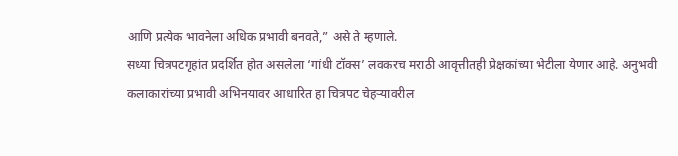आणि प्रत्येक भावनेला अधिक प्रभावी बनवते,” असे ते म्हणाले.
सध्या चित्रपटगृहांत प्रदर्शित होत असलेला ‘गांधी टॉक्स’ लवकरच मराठी आवृत्तीतही प्रेक्षकांच्या भेटीला येणार आहे. अनुभवी कलाकारांच्या प्रभावी अभिनयावर आधारित हा चित्रपट चेहऱ्यावरील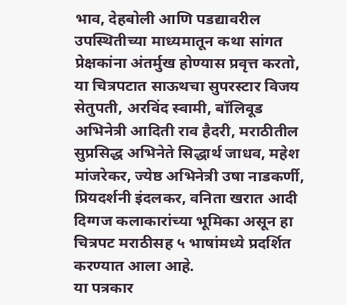भाव, देहबोली आणि पडद्यावरील उपस्थितीच्या माध्यमातून कथा सांगत प्रेक्षकांना अंतर्मुख होण्यास प्रवृत्त करतो, या चित्रपटात साऊथचा सुपरस्टार विजय सेतुपती, अरविंद स्वामी, बॉलिवूड अभिनेत्री आदिती राव हैदरी, मराठीतील सुप्रसिद्ध अभिनेते सिद्धार्थ जाधव, महेश मांजरेकर, ज्येष्ठ अभिनेत्री उषा नाडकर्णी, प्रियदर्शनी इंदलकर, वनिता खरात आदी दिग्गज कलाकारांच्या भूमिका असून हा चित्रपट मराठीसह ५ भाषांमध्ये प्रदर्शित करण्यात आला आहे.
या पत्रकार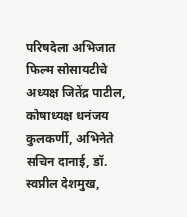परिषदेला अभिजात फिल्म सोसायटीचे अध्यक्ष जितेंद्र पाटील, कोषाध्यक्ष धनंजय कुलकर्णी, अभिनेते सचिन दानाई, डॉ. स्वप्नील देशमुख,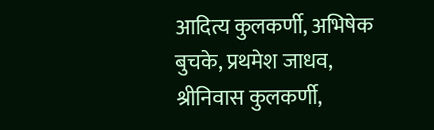आदित्य कुलकर्णी, अभिषेक बुचके, प्रथमेश जाधव, श्रीनिवास कुलकर्णी,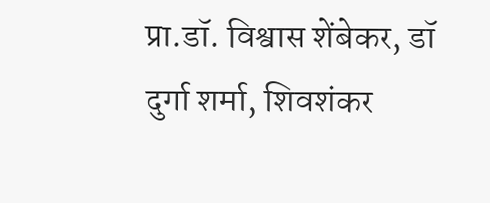प्रा.डॉ. विश्वास शेंबेकर, डॉ दुर्गा शर्मा, शिवशंकर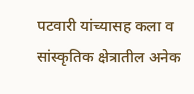पटवारी यांच्यासह कला व सांस्कृतिक क्षेत्रातील अनेक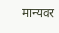मान्यवर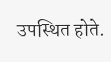उपस्थित होते.